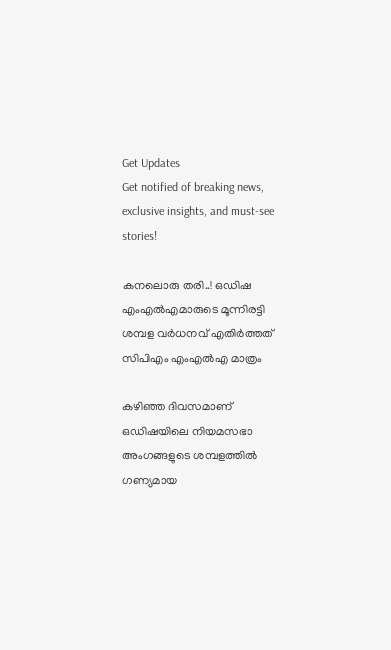Get Updates
Get notified of breaking news, exclusive insights, and must-see stories!

കനലൊരു തരി..! ഒഡിഷ എംഎല്‍എമാരുടെ മൂന്നിരട്ടി ശമ്പള വര്‍ധനവ് എതിര്‍ത്തത് സിപിഎം എംഎല്‍എ മാത്രം

കഴിഞ്ഞ ദിവസമാണ് ഒഡിഷയിലെ നിയമസഭാ അംഗങ്ങളുടെ ശമ്പളത്തില്‍ ഗണ്യമായ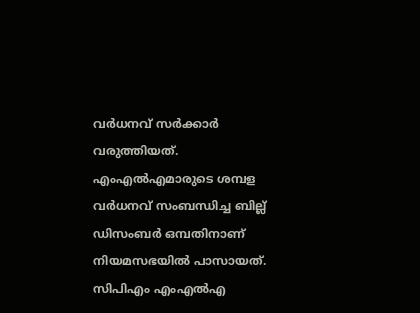വര്‍ധനവ് സര്‍ക്കാര്‍ വരുത്തിയത്. എംഎല്‍എമാരുടെ ശമ്പള വര്‍ധനവ് സംബന്ധിച്ച ബില്ല് ഡിസംബര്‍ ഒമ്പതിനാണ് നിയമസഭയില്‍ പാസായത്. സിപിഎം എംഎല്‍എ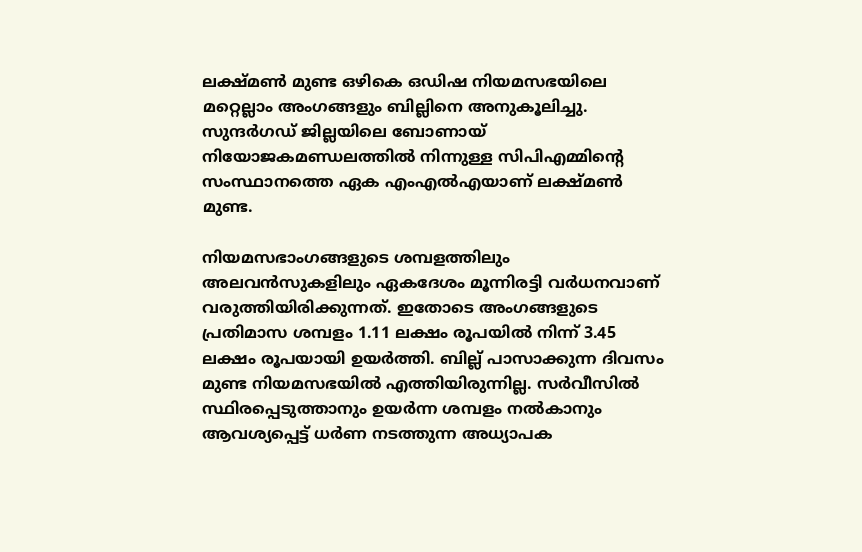ലക്ഷ്മണ്‍ മുണ്ട ഒഴികെ ഒഡിഷ നിയമസഭയിലെ മറ്റെല്ലാം അംഗങ്ങളും ബില്ലിനെ അനുകൂലിച്ചു. സുന്ദര്‍ഗഡ് ജില്ലയിലെ ബോണായ് നിയോജകമണ്ഡലത്തില്‍ നിന്നുള്ള സിപിഎമ്മിന്റെ സംസ്ഥാനത്തെ ഏക എംഎല്‍എയാണ് ലക്ഷ്മണ്‍ മുണ്ട.

നിയമസഭാംഗങ്ങളുടെ ശമ്പളത്തിലും അലവന്‍സുകളിലും ഏകദേശം മൂന്നിരട്ടി വര്‍ധനവാണ് വരുത്തിയിരിക്കുന്നത്. ഇതോടെ അംഗങ്ങളുടെ പ്രതിമാസ ശമ്പളം 1.11 ലക്ഷം രൂപയില്‍ നിന്ന് 3.45 ലക്ഷം രൂപയായി ഉയര്‍ത്തി. ബില്ല് പാസാക്കുന്ന ദിവസം മുണ്ട നിയമസഭയില്‍ എത്തിയിരുന്നില്ല. സര്‍വീസില്‍ സ്ഥിരപ്പെടുത്താനും ഉയര്‍ന്ന ശമ്പളം നല്‍കാനും ആവശ്യപ്പെട്ട് ധര്‍ണ നടത്തുന്ന അധ്യാപക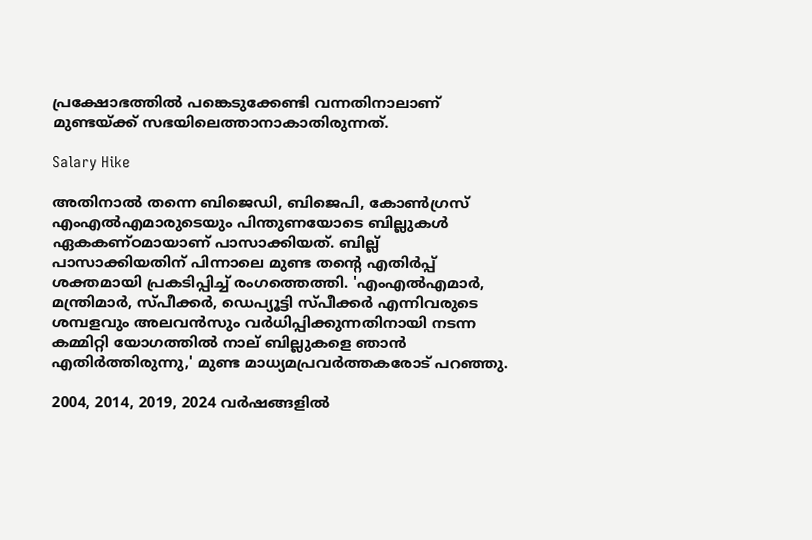പ്രക്ഷോഭത്തില്‍ പങ്കെടുക്കേണ്ടി വന്നതിനാലാണ് മുണ്ടയ്ക്ക് സഭയിലെത്താനാകാതിരുന്നത്.

Salary Hike

അതിനാല്‍ തന്നെ ബിജെഡി, ബിജെപി, കോണ്‍ഗ്രസ് എംഎല്‍എമാരുടെയും പിന്തുണയോടെ ബില്ലുകള്‍ ഏകകണ്ഠമായാണ് പാസാക്കിയത്. ബില്ല് പാസാക്കിയതിന് പിന്നാലെ മുണ്ട തന്റെ എതിര്‍പ്പ് ശക്തമായി പ്രകടിപ്പിച്ച് രംഗത്തെത്തി. 'എംഎല്‍എമാര്‍, മന്ത്രിമാര്‍, സ്പീക്കര്‍, ഡെപ്യൂട്ടി സ്പീക്കര്‍ എന്നിവരുടെ ശമ്പളവും അലവന്‍സും വര്‍ധിപ്പിക്കുന്നതിനായി നടന്ന കമ്മിറ്റി യോഗത്തില്‍ നാല് ബില്ലുകളെ ഞാന്‍ എതിര്‍ത്തിരുന്നു,' മുണ്ട മാധ്യമപ്രവര്‍ത്തകരോട് പറഞ്ഞു.

2004, 2014, 2019, 2024 വര്‍ഷങ്ങളില്‍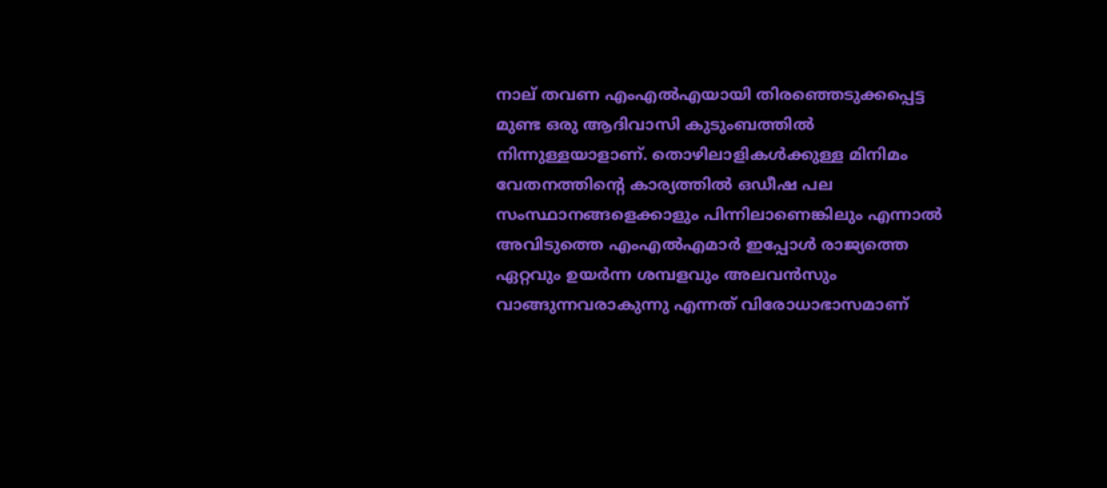നാല് തവണ എംഎല്‍എയായി തിരഞ്ഞെടുക്കപ്പെട്ട മുണ്ട ഒരു ആദിവാസി കുടുംബത്തില്‍ നിന്നുള്ളയാളാണ്. തൊഴിലാളികള്‍ക്കുള്ള മിനിമം വേതനത്തിന്റെ കാര്യത്തില്‍ ഒഡീഷ പല സംസ്ഥാനങ്ങളെക്കാളും പിന്നിലാണെങ്കിലും എന്നാല്‍ അവിടുത്തെ എംഎല്‍എമാര്‍ ഇപ്പോള്‍ രാജ്യത്തെ ഏറ്റവും ഉയര്‍ന്ന ശമ്പളവും അലവന്‍സും വാങ്ങുന്നവരാകുന്നു എന്നത് വിരോധാഭാസമാണ്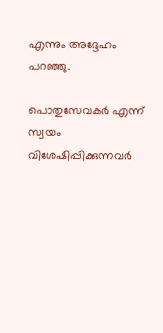എന്നും അദ്ദേഹം പറഞ്ഞു.

പൊതുസേവകര്‍ എന്ന് സ്വയം വിശേഷിപ്പിക്കുന്നവര്‍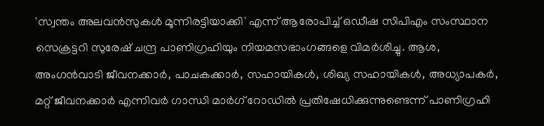'സ്വന്തം അലവന്‍സുകള്‍ മൂന്നിരട്ടിയാക്കി' എന്ന് ആരോപിച്ച് ഒഡീഷ സിപിഎം സംസ്ഥാന സെക്രട്ടറി സുരേഷ് ചന്ദ്ര പാണിഗ്രഹിയും നിയമസഭാംഗങ്ങളെ വിമര്‍ശിച്ചു. ആശ, അംഗന്‍വാടി ജീവനക്കാര്‍, പാചകക്കാര്‍, സഹായികള്‍, ശിഖ്യ സഹായികള്‍, അധ്യാപകര്‍, മറ്റ് ജീവനക്കാര്‍ എന്നിവര്‍ ഗാന്ധി മാര്‍ഗ് റോഡില്‍ പ്രതിഷേധിക്കുന്നുണ്ടെന്ന് പാണിഗ്രഹി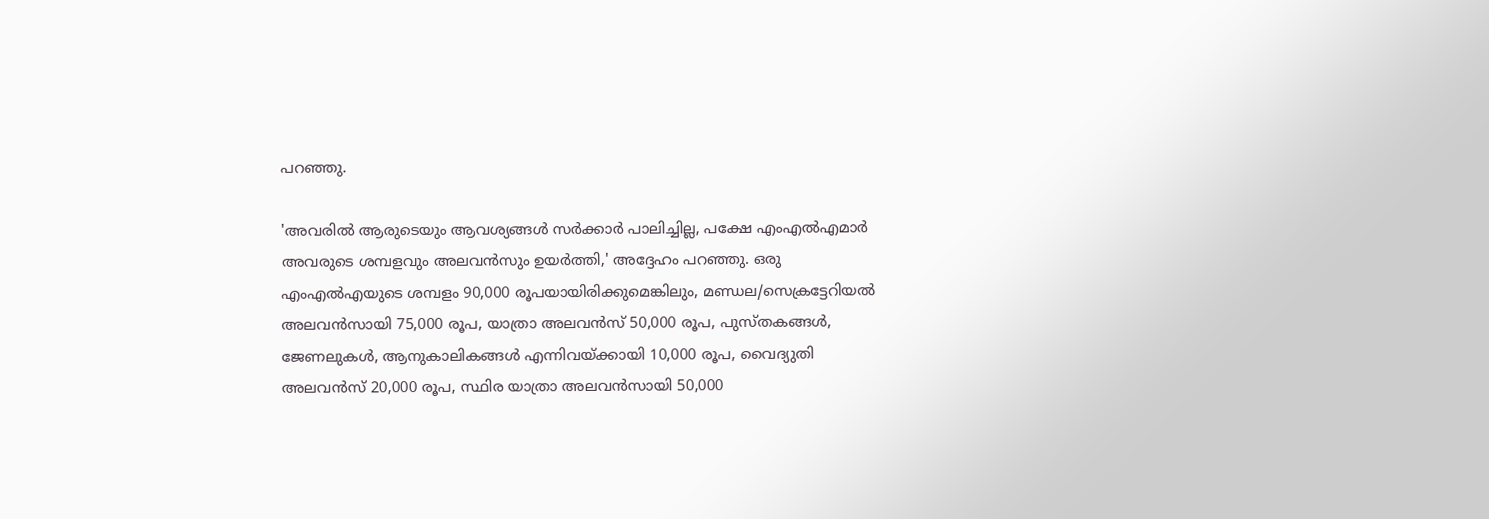പറഞ്ഞു.

'അവരില്‍ ആരുടെയും ആവശ്യങ്ങള്‍ സര്‍ക്കാര്‍ പാലിച്ചില്ല, പക്ഷേ എംഎല്‍എമാര്‍ അവരുടെ ശമ്പളവും അലവന്‍സും ഉയര്‍ത്തി,' അദ്ദേഹം പറഞ്ഞു. ഒരു എംഎല്‍എയുടെ ശമ്പളം 90,000 രൂപയായിരിക്കുമെങ്കിലും, മണ്ഡല/സെക്രട്ടേറിയല്‍ അലവന്‍സായി 75,000 രൂപ, യാത്രാ അലവന്‍സ് 50,000 രൂപ, പുസ്തകങ്ങള്‍, ജേണലുകള്‍, ആനുകാലികങ്ങള്‍ എന്നിവയ്ക്കായി 10,000 രൂപ, വൈദ്യുതി അലവന്‍സ് 20,000 രൂപ, സ്ഥിര യാത്രാ അലവന്‍സായി 50,000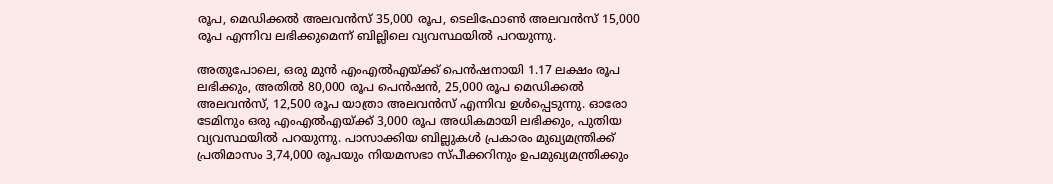രൂപ, മെഡിക്കല്‍ അലവന്‍സ് 35,000 രൂപ, ടെലിഫോണ്‍ അലവന്‍സ് 15,000 രൂപ എന്നിവ ലഭിക്കുമെന്ന് ബില്ലിലെ വ്യവസ്ഥയില്‍ പറയുന്നു.

അതുപോലെ, ഒരു മുന്‍ എംഎല്‍എയ്ക്ക് പെന്‍ഷനായി 1.17 ലക്ഷം രൂപ ലഭിക്കും, അതില്‍ 80,000 രൂപ പെന്‍ഷന്‍, 25,000 രൂപ മെഡിക്കല്‍ അലവന്‍സ്, 12,500 രൂപ യാത്രാ അലവന്‍സ് എന്നിവ ഉള്‍പ്പെടുന്നു. ഓരോ ടേമിനും ഒരു എംഎല്‍എയ്ക്ക് 3,000 രൂപ അധികമായി ലഭിക്കും, പുതിയ വ്യവസ്ഥയില്‍ പറയുന്നു. പാസാക്കിയ ബില്ലുകള്‍ പ്രകാരം മുഖ്യമന്ത്രിക്ക് പ്രതിമാസം 3,74,000 രൂപയും നിയമസഭാ സ്പീക്കറിനും ഉപമുഖ്യമന്ത്രിക്കും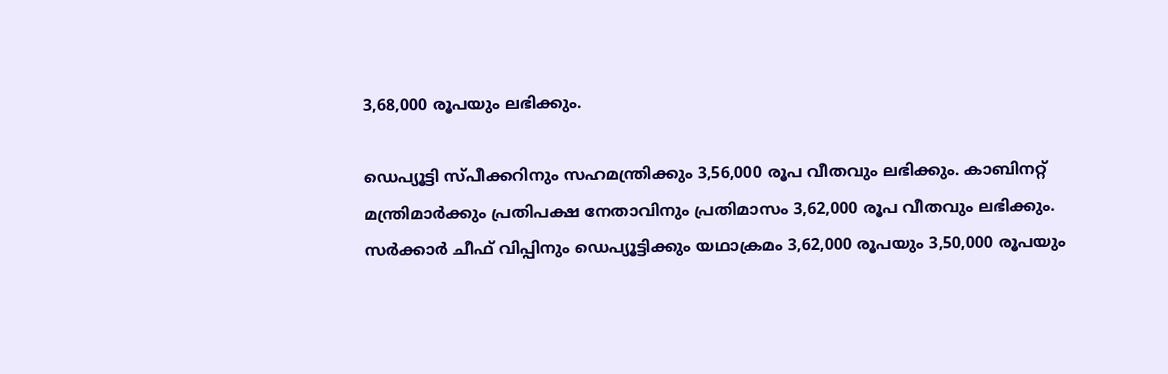3,68,000 രൂപയും ലഭിക്കും.

ഡെപ്യൂട്ടി സ്പീക്കറിനും സഹമന്ത്രിക്കും 3,56,000 രൂപ വീതവും ലഭിക്കും. കാബിനറ്റ് മന്ത്രിമാര്‍ക്കും പ്രതിപക്ഷ നേതാവിനും പ്രതിമാസം 3,62,000 രൂപ വീതവും ലഭിക്കും. സര്‍ക്കാര്‍ ചീഫ് വിപ്പിനും ഡെപ്യൂട്ടിക്കും യഥാക്രമം 3,62,000 രൂപയും 3,50,000 രൂപയും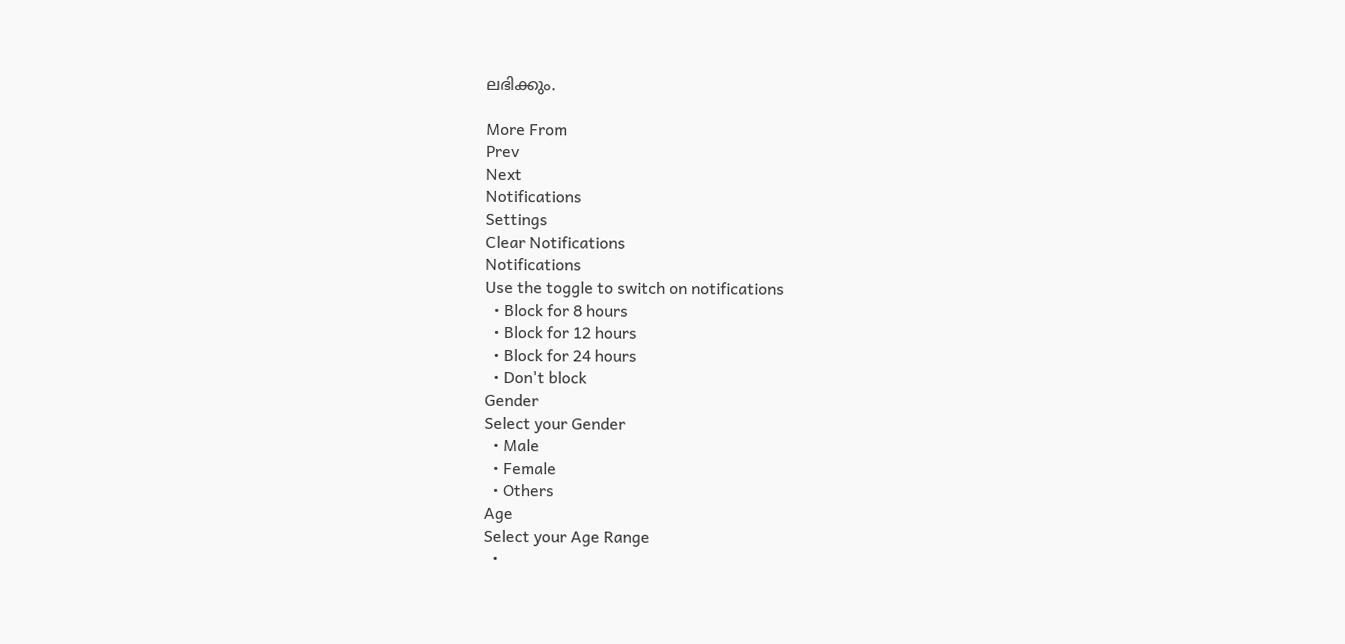ലഭിക്കും.

More From
Prev
Next
Notifications
Settings
Clear Notifications
Notifications
Use the toggle to switch on notifications
  • Block for 8 hours
  • Block for 12 hours
  • Block for 24 hours
  • Don't block
Gender
Select your Gender
  • Male
  • Female
  • Others
Age
Select your Age Range
  •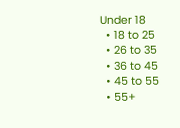Under 18
  • 18 to 25
  • 26 to 35
  • 36 to 45
  • 45 to 55
  • 55+